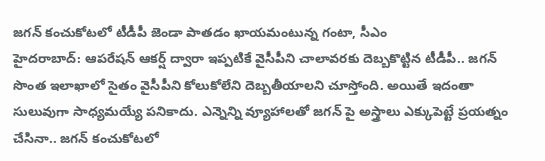జగన్ కంచుకోటలో టీడీపీ జెండా పాతడం ఖాయమంటున్న గంటా, సీఎం
హైదరాబాద్: ఆపరేషన్ ఆకర్ష్ ద్వారా ఇప్పటికే వైసీపీని చాలావరకు దెబ్బకొట్టిన టీడీపీ.. జగన్ సొంత ఇలాఖాలో సైతం వైసీపీని కోలుకోలేని దెబ్బతీయాలని చూస్తోంది. అయితే ఇదంతా సులువుగా సాధ్యమయ్యే పనికాదు. ఎన్నెన్ని వ్యూహాలతో జగన్ పై అస్త్రాలు ఎక్కుపెట్టే ప్రయత్నం చేసినా.. జగన్ కంచుకోటలో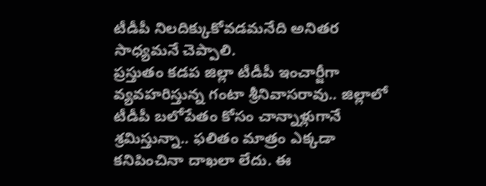టీడీపీ నిలదిక్కుకోవడమనేది అనితర సాధ్యమనే చెప్పాలి.
ప్రస్తుతం కడప జిల్లా టీడీపీ ఇంచార్జీగా వ్యవహరిస్తున్న గంటా శ్రీనివాసరావు.. జిల్లాలో టీడీపీ బలోపేతం కోసం చాన్నాళ్లుగానే శ్రమిస్తున్నా.. ఫలితం మాత్రం ఎక్కడా కనిపించినా దాఖలా లేదు. ఈ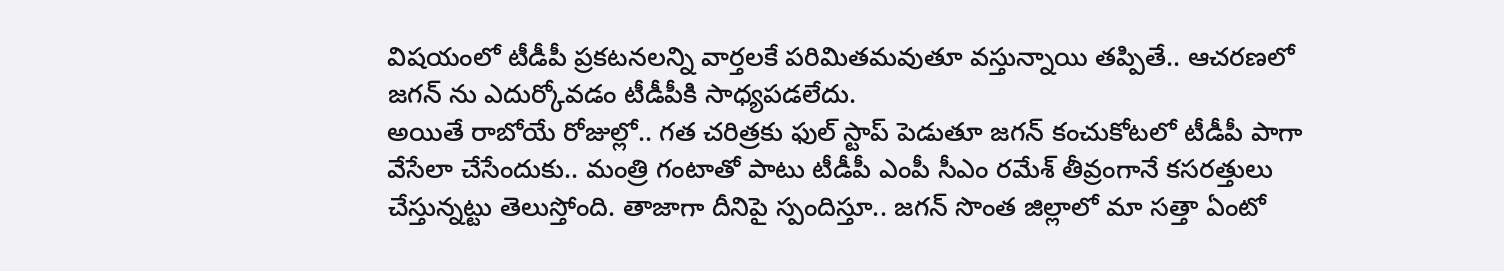విషయంలో టీడీపీ ప్రకటనలన్ని వార్తలకే పరిమితమవుతూ వస్తున్నాయి తప్పితే.. ఆచరణలో జగన్ ను ఎదుర్కోవడం టీడీపీకి సాధ్యపడలేదు.
అయితే రాబోయే రోజుల్లో.. గత చరిత్రకు ఫుల్ స్టాప్ పెడుతూ జగన్ కంచుకోటలో టీడీపీ పాగా వేసేలా చేసేందుకు.. మంత్రి గంటాతో పాటు టీడీపీ ఎంపీ సీఎం రమేశ్ తీవ్రంగానే కసరత్తులు చేస్తున్నట్టు తెలుస్తోంది. తాజాగా దీనిపై స్పందిస్తూ.. జగన్ సొంత జిల్లాలో మా సత్తా ఏంటో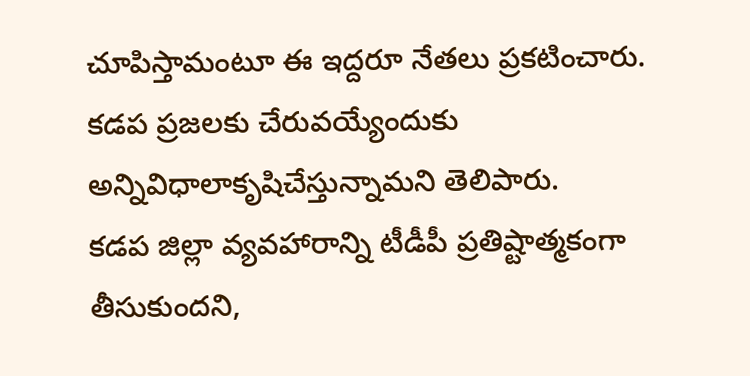చూపిస్తామంటూ ఈ ఇద్దరూ నేతలు ప్రకటించారు. కడప ప్రజలకు చేరువయ్యేందుకు అన్నివిధాలాకృషిచేస్తున్నామని తెలిపారు.
కడప జిల్లా వ్యవహారాన్ని టీడీపీ ప్రతిష్టాత్మకంగా తీసుకుందని,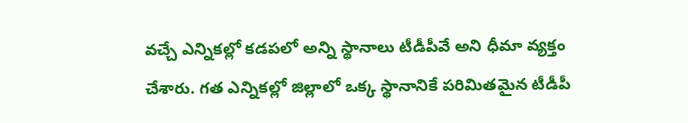వచ్చే ఎన్నికల్లో కడపలో అన్ని స్థానాలు టీడీపీవే అని ధీమా వ్యక్తం చేశారు. గత ఎన్నికల్లో జిల్లాలో ఒక్క స్థానానికే పరిమితమైన టీడీపీ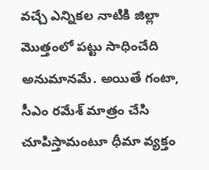వచ్చే ఎన్నికల నాటికి జిల్లా మొత్తంలో పట్టు సాధించేది అనుమానమే. అయితే గంటా, సీఎం రమేశ్ మాత్రం చేసి చూపిస్తామంటూ ధీమా వ్యక్తం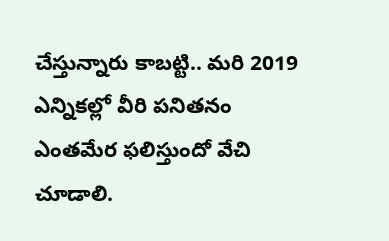చేస్తున్నారు కాబట్టి.. మరి 2019 ఎన్నికల్లో వీరి పనితనం ఎంతమేర ఫలిస్తుందో వేచి చూడాలి.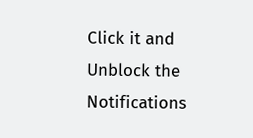Click it and Unblock the Notifications